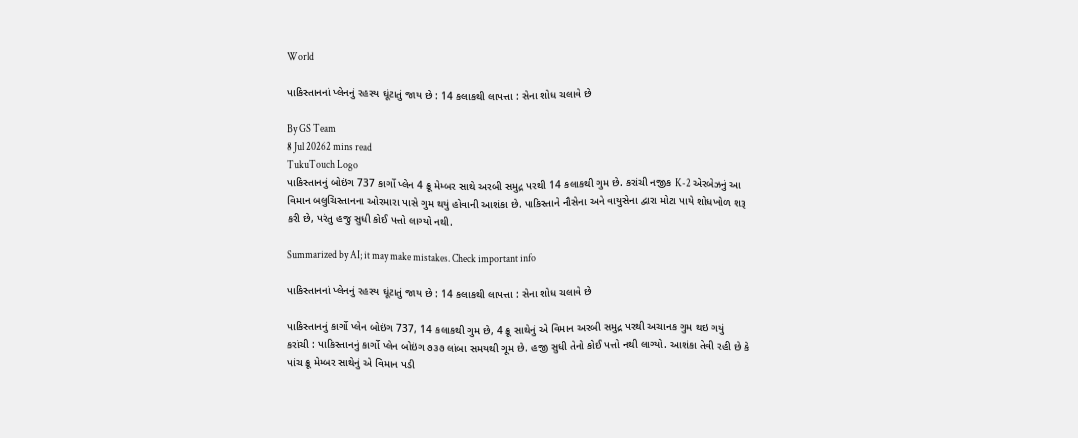World

પાકિસ્તાનનાં પ્લેનનું રહસ્ય ઘૂંટાતું જાય છે : 14 કલાકથી લાપત્તા : સેના શોધ ચલાવે છે

By GS Team
8 Jul 20262 mins read
TukuTouch Logo
પાકિસ્તાનનું બોઇંગ 737 કાર્ગો પ્લેન 4 ક્રૂ મેમ્બર સાથે અરબી સમુદ્ર પરથી 14 કલાકથી ગુમ છે. કરાંચી નજીક K-2 એરબેઝનું આ વિમાન બલુચિસ્તાનના ઓરમારા પાસે ગુમ થયું હોવાની આશંકા છે. પાકિસ્તાને નૌસેના અને વાયુસેના દ્વારા મોટા પાયે શોધખોળ શરૂ કરી છે, પરંતુ હજુ સુધી કોઈ પત્તો લાગ્યો નથી.

Summarized by AI; it may make mistakes. Check important info

પાકિસ્તાનનાં પ્લેનનું રહસ્ય ઘૂંટાતું જાય છે : 14 કલાકથી લાપત્તા : સેના શોધ ચલાવે છે

પાકિસ્તાનનું કાર્ગો પ્લેન બોઇંગ 737, 14 કલાકથી ગુમ છે, 4 ક્રૂ સાથેનું એ વિમાન અરબી સમુદ્ર પરથી અચાનક ગુમ થઇ ગયું
કરાંચી : પાકિસ્તાનનું કાર્ગો પ્લેન બોઇંગ ૭૩૭ લાંબા સમયથી ગૂમ છે. હજી સુધી તેનો કોઈ પત્તો નથી લાગ્યો. આશંકા તેવી રહી છે કે પાંચ ક્રૂ મેમ્બર સાથેનું એ વિમાન પડી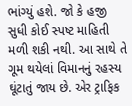ભાંગ્યું હશે. જો કે હજી સુધી કોઈ સ્પષ્ટ માહિતી મળી શકી નથી. આ સાથે તે ગૂમ થયેલાં વિમાનનું રહસ્ય ઘૂંટાતું જાય છે. એર ટ્રાફિક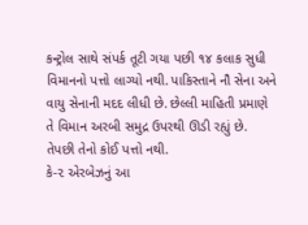કન્ટ્રોલ સાથે સંપર્ક તૂટી ગયા પછી ૧૪ કલાક સુધી વિમાનનો પત્તો લાગ્યો નથી. પાકિસ્તાને નૌ સેના અને વાયુ સેનાની મદદ લીધી છે. છેલ્લી માહિતી પ્રમાણે તે વિમાન અરબી સમુદ્ર ઉપરથી ઊડી રહ્યું છે. તેપછી તેનો કોઈ પત્તો નથી.
કે-૨ એરબેઝનું આ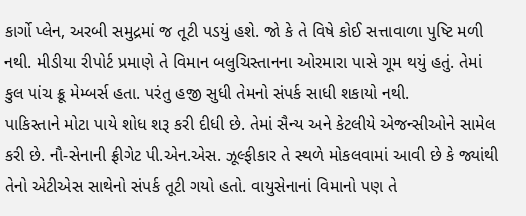કાર્ગો પ્લેન, અરબી સમુદ્રમાં જ તૂટી પડયું હશે. જો કે તે વિષે કોઈ સત્તાવાળા પુષ્ટિ મળી નથી. મીડીયા રીપોર્ટ પ્રમાણે તે વિમાન બલુચિસ્તાનના ઓરમારા પાસે ગૂમ થયું હતું. તેમાં કુલ પાંચ ક્રૂ મેમ્બર્સ હતા. પરંતુ હજી સુધી તેમનો સંપર્ક સાધી શકાયો નથી.
પાકિસ્તાને મોટા પાયે શોધ શરૂ કરી દીધી છે. તેમાં સૈન્ય અને કેટલીયે એજન્સીઓને સામેલ કરી છે. નૌ-સેનાની ફ્રીગેટ પી.એન.એસ. ઝૂલ્ફીકાર તે સ્થળે મોકલવામાં આવી છે કે જ્યાંથી તેનો એટીએસ સાથેનો સંપર્ક તૂટી ગયો હતો. વાયુસેનાનાં વિમાનો પણ તે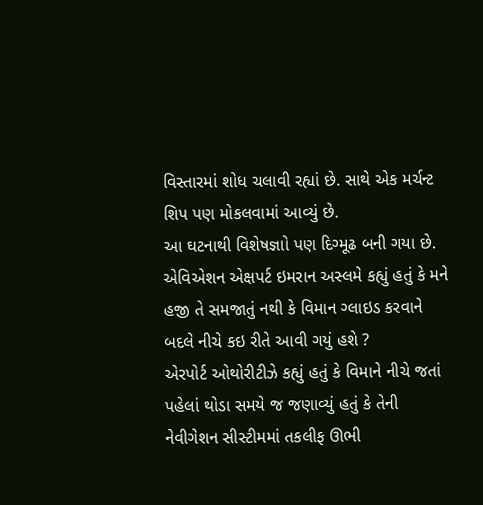વિસ્તારમાં શોધ ચલાવી રહ્યાં છે. સાથે એક મર્ચન્ટ શિપ પણ મોકલવામાં આવ્યું છે.
આ ઘટનાથી વિશેષજ્ઞાો પણ દિગ્મૂઢ બની ગયા છે. એવિએશન એક્ષપર્ટ ઇમરાન અસ્લમે કહ્યું હતું કે મને હજી તે સમજાતું નથી કે વિમાન ગ્લાઇડ કરવાને બદલે નીચે કઇ રીતે આવી ગયું હશે ?
એરપોર્ટ ઓથોરીટીઝે કહ્યું હતું કે વિમાને નીચે જતાં પહેલાં થોડા સમયે જ જણાવ્યું હતું કે તેની નેવીગેશન સીસ્ટીમમાં તકલીફ ઊભી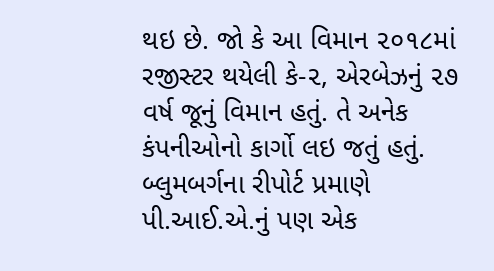થઇ છે. જો કે આ વિમાન ૨૦૧૮માં રજીસ્ટર થયેલી કે-૨, એરબેઝનું ૨૭ વર્ષ જૂનું વિમાન હતું. તે અનેક કંપનીઓનો કાર્ગો લઇ જતું હતું. બ્લુમબર્ગના રીપોર્ટ પ્રમાણે પી.આઈ.એ.નું પણ એક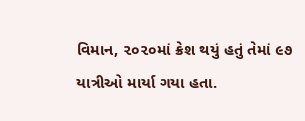વિમાન, ૨૦૨૦માં ક્રેશ થયું હતું તેમાં ૯૭ યાત્રીઓ માર્યા ગયા હતા.